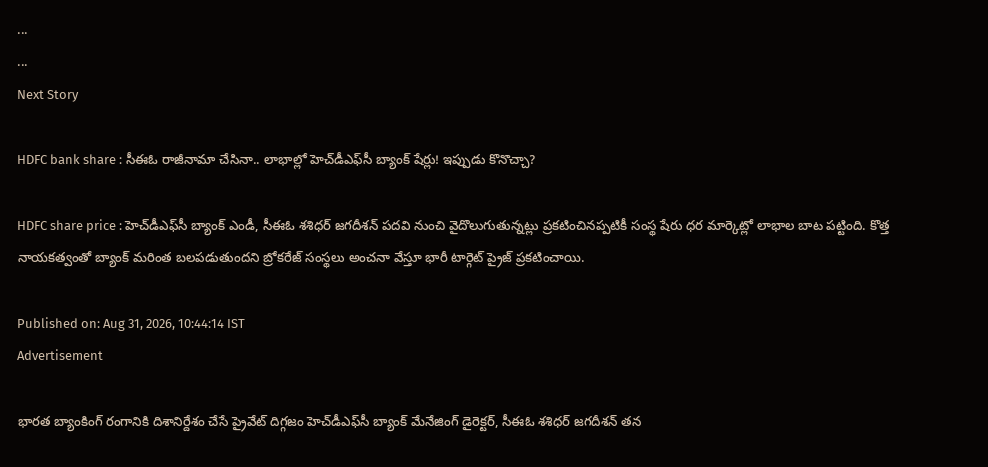...
...
Next Story

HDFC bank share : సీఈఓ రాజీనామా చేసినా.. లాభాల్లో హెచ్‌డీఎఫ్‌సీ బ్యాంక్ షేర్లు! ఇప్పుడు కొనొచ్చా?

HDFC share price : హెచ్‌డీఎఫ్‌సీ బ్యాంక్ ఎండీ, సీఈఓ శశిధర్ జగదీశన్ పదవి నుంచి వైదొలుగుతున్నట్లు ప్రకటించినప్పటికీ సంస్థ షేరు ధర మార్కెట్లో లాభాల బాట పట్టింది. కొత్త నాయకత్వంతో బ్యాంక్ మరింత బలపడుతుందని బ్రోకరేజ్ సంస్థలు అంచనా వేస్తూ భారీ టార్గెట్ ప్రైజ్ ప్రకటించాయి.

Published on: Aug 31, 2026, 10:44:14 IST
Advertisement

భారత బ్యాంకింగ్ రంగానికి దిశానిర్దేశం చేసే ప్రైవేట్ దిగ్గజం హెచ్‌డీఎఫ్‌సీ బ్యాంక్ మేనేజింగ్ డైరెక్టర్, సీఈఓ శశిధర్ జగదీశన్ తన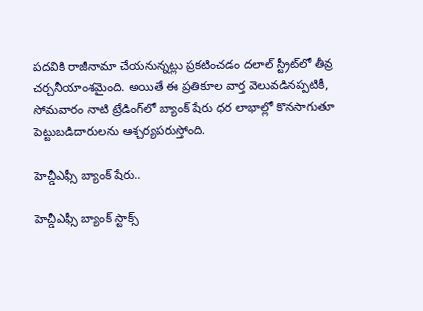పదవికి రాజీనామా చేయనున్నట్లు ప్రకటించడం దలాల్ స్ట్రీట్‌లో తీవ్ర చర్చనీయాంశమైంది. అయితే ఈ ప్రతికూల వార్త వెలువడినప్పటికీ, సోమవారం నాటి ట్రేడింగ్‌లో బ్యాంక్ షేరు ధర లాభాల్లో కొనసాగుతూ పెట్టుబడిదారులను ఆశ్చర్యపరుస్తోంది.

హెచ్డీఎఫ్సీ బ్యాంక్ షేరు..

హెచ్డీఎఫ్సీ బ్యాంక్ స్టాక్స్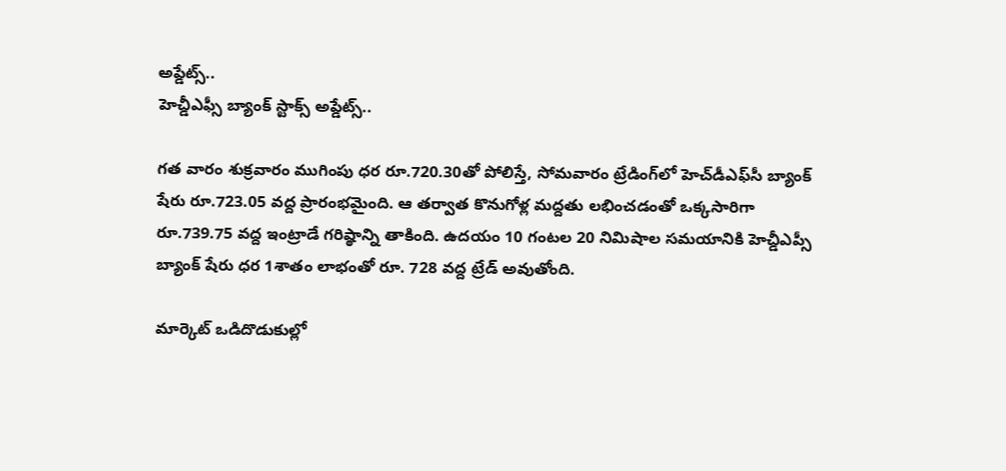అప్డేట్స్..
హెచ్డీఎఫ్సీ బ్యాంక్ స్టాక్స్ అప్డేట్స్..

గత వారం శుక్రవారం ముగింపు ధర రూ.720.30తో పోలిస్తే, సోమవారం ట్రేడింగ్‌లో హెచ్‌డీఎఫ్‌సీ బ్యాంక్ షేరు రూ.723.05 వద్ద ప్రారంభమైంది. ఆ తర్వాత కొనుగోళ్ల మద్దతు లభించడంతో ఒక్కసారిగా రూ.739.75 వద్ద ఇంట్రాడే గరిష్ఠాన్ని తాకింది. ఉదయం 10 గంటల 20 నిమిషాల సమయానికి హెచ్డీఎప్సీ బ్యాంక్ షేరు ధర 1శాతం లాభంతో రూ. 728 వద్ద ట్రేడ్ అవుతోంది.

మార్కెట్ ఒడిదొడుకుల్లో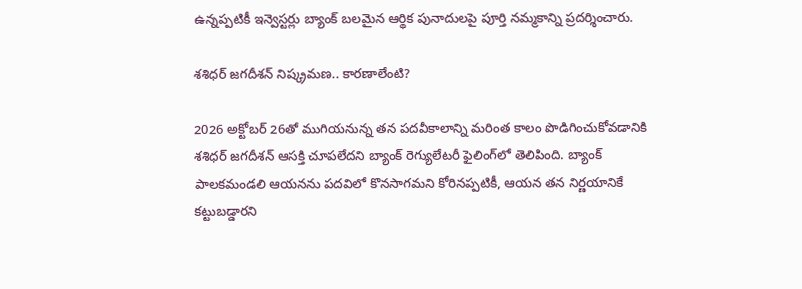ఉన్నప్పటికీ ఇన్వెస్టర్లు బ్యాంక్ బలమైన ఆర్థిక పునాదులపై పూర్తి నమ్మకాన్ని ప్రదర్శించారు.

శశిధర్ జగదీశన్ నిష్క్రమణ.. కారణాలేంటి?

2026 అక్టోబర్ 26తో ముగియనున్న తన పదవీకాలాన్ని మరింత కాలం పొడిగించుకోవడానికి శశిధర్ జగదీశన్ ఆసక్తి చూపలేదని బ్యాంక్ రెగ్యులేటరీ ఫైలింగ్‌లో తెలిపింది. బ్యాంక్ పాలకమండలి ఆయనను పదవిలో కొనసాగమని కోరినప్పటికీ, ఆయన తన నిర్ణయానికే కట్టుబడ్డారని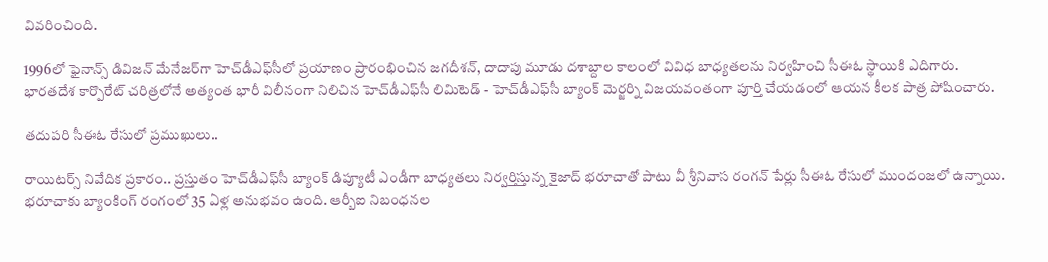వివరించింది.

1996లో ఫైనాన్స్ డివిజన్ మేనేజర్‌గా హెచ్‌డీఎఫ్‌సీలో ప్రయాణం ప్రారంభించిన జగదీశన్, దాదాపు మూడు దశాబ్దాల కాలంలో వివిధ బాధ్యతలను నిర్వహించి సీఈఓ స్థాయికి ఎదిగారు. భారతదేశ కార్పొరేట్ చరిత్రలోనే అత్యంత భారీ విలీనంగా నిలిచిన హెచ్‌డీఎఫ్‌సీ లిమిటెడ్ - హెచ్‌డీఎఫ్‌సీ బ్యాంక్ మెర్జర్ని విజయవంతంగా పూర్తి చేయడంలో ఆయన కీలక పాత్ర పోషించారు.

తదుపరి సీఈఓ రేసులో ప్రముఖులు..

రాయిటర్స్ నివేదిక ప్రకారం.. ప్రస్తుతం హెచ్‌డీఎఫ్‌సీ బ్యాంక్ డిప్యూటీ ఎండీగా బాధ్యతలు నిర్వర్తిస్తున్న కైజాద్ భరూచాతో పాటు వీ శ్రీనివాస రంగన్ పేర్లు సీఈఓ రేసులో ముందంజలో ఉన్నాయి. భరూచాకు బ్యాంకింగ్ రంగంలో 35 ఏళ్ల అనుభవం ఉంది. ఆర్బీఐ నిబంధనల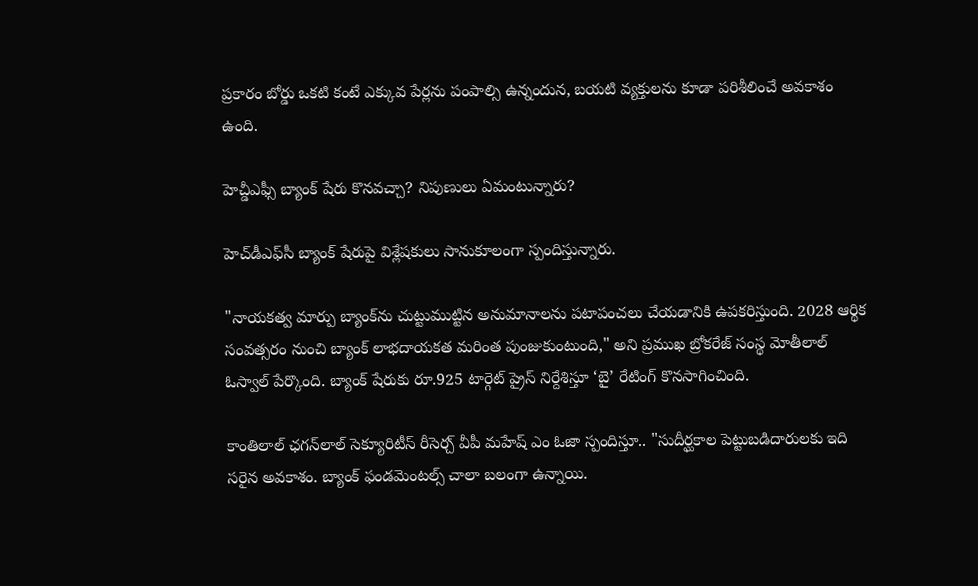ప్రకారం బోర్డు ఒకటి కంటే ఎక్కువ పేర్లను పంపాల్సి ఉన్నందున, బయటి వ్యక్తులను కూడా పరిశీలించే అవకాశం ఉంది.

హెచ్డీఎఫ్సీ బ్యాంక్ షేరు కొనవచ్చా? నిపుణులు ఏమంటున్నారు?

హెచ్‌డీఎఫ్‌సీ బ్యాంక్ షేరుపై విశ్లేషకులు సానుకూలంగా స్పందిస్తున్నారు.

"నాయకత్వ మార్పు బ్యాంక్‌ను చుట్టుముట్టిన అనుమానాలను పటాపంచలు చేయడానికి ఉపకరిస్తుంది. 2028 ఆర్థిక సంవత్సరం నుంచి బ్యాంక్ లాభదాయకత మరింత పుంజుకుంటుంది," అని ప్రముఖ బ్రోకరేజ్ సంస్థ మోతీలాల్ ఓస్వాల్ పేర్కొంది. బ్యాంక్ షేరుకు రూ.925 టార్గెట్ ప్రైస్ నిర్దేశిస్తూ ‘బై’ రేటింగ్ కొనసాగించింది.

కాంతిలాల్ ఛగన్‌లాల్ సెక్యూరిటీస్ రీసెర్చ్ వీపీ మహేష్ ఎం ఓజా స్పందిస్తూ.. "సుదీర్ఘకాల పెట్టుబడిదారులకు ఇది సరైన అవకాశం. బ్యాంక్ ఫండమెంటల్స్ చాలా బలంగా ఉన్నాయి.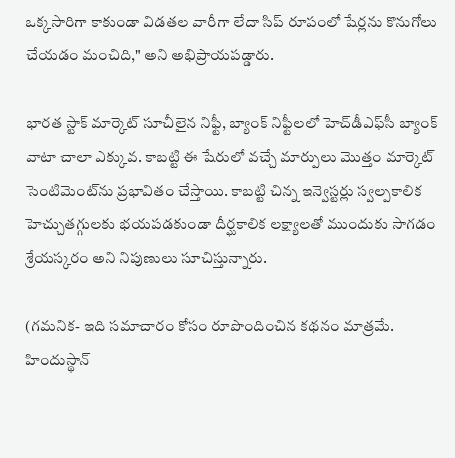ఒక్కసారిగా కాకుండా విడతల వారీగా లేదా సిప్ రూపంలో షేర్లను కొనుగోలు చేయడం మంచిది," అని అభిప్రాయపడ్డారు.

భారత స్టాక్ మార్కెట్ సూచీలైన నిఫ్టీ, బ్యాంక్ నిఫ్టీలలో హెచ్‌డీఎఫ్‌సీ బ్యాంక్ వాటా చాలా ఎక్కువ. కాబట్టి ఈ షేరులో వచ్చే మార్పులు మొత్తం మార్కెట్ సెంటిమెంట్‌ను ప్రభావితం చేస్తాయి. కాబట్టి చిన్న ఇన్వెస్టర్లు స్వల్పకాలిక హెచ్చుతగ్గులకు భయపడకుండా దీర్ఘకాలిక లక్ష్యాలతో ముందుకు సాగడం శ్రేయస్కరం అని నిపుణులు సూచిస్తున్నారు.

(గమనిక- ఇది సమాచారం కోసం రూపొందించిన కథనం మాత్రమే. హిందుస్థాన్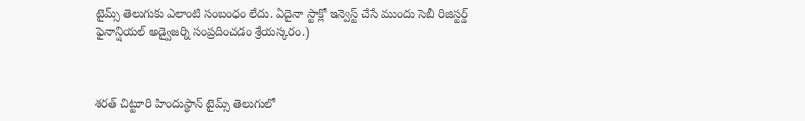టైమ్స్ తెలుగుకు ఎలాంటి సంబంధం లేదు. ఏదైనా స్టాక్లో ఇన్వెస్ట్ చేసే ముందు సెబీ రిజిస్టర్డ్ ఫైనాన్షియల్ అడ్వైజర్ని సంప్రదించడం శ్రేయస్కరం.)



శరత్ చిట్టూరి హిందుస్థాన్ టైమ్స్ తెలుగులో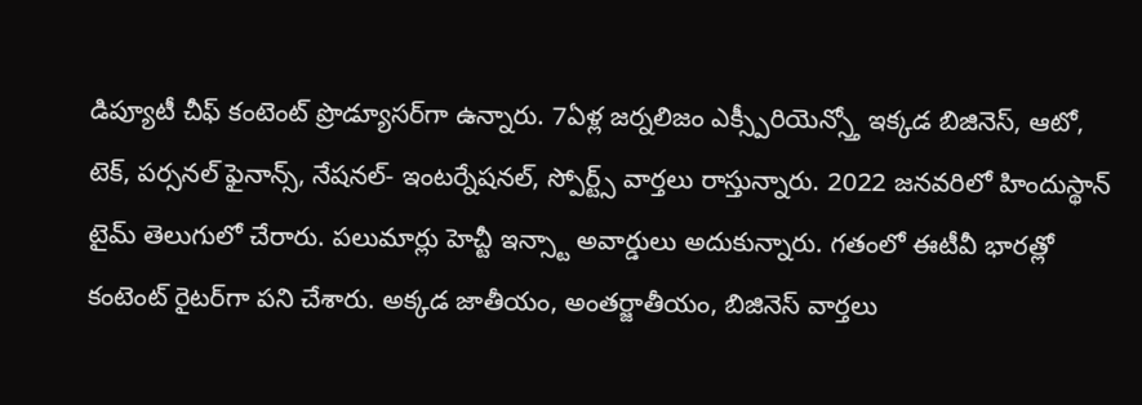డిప్యూటీ చీఫ్ కంటెంట్ ప్రొడ్యూసర్‌గా ఉన్నారు. 7ఏళ్ల జర్నలిజం ఎక్స్పీరియెన్స్తో ఇక్కడ బిజినెస్, ఆటో, టెక్, పర్సనల్ ఫైనాన్స్, నేషనల్- ఇంటర్నేషనల్, స్పోర్ట్స్ వార్తలు రాస్తున్నారు. 2022 జనవరిలో హిందుస్థాన్ టైమ్ తెలుగులో చేరారు. పలుమార్లు హెచ్టీ ఇన్స్టా అవార్డులు అదుకున్నారు. గతంలో ఈటీవీ భారత్లో కంటెంట్ రైటర్‌గా పని చేశారు. అక్కడ జాతీయం, అంతర్జాతీయం, బిజినెస్ వార్తలు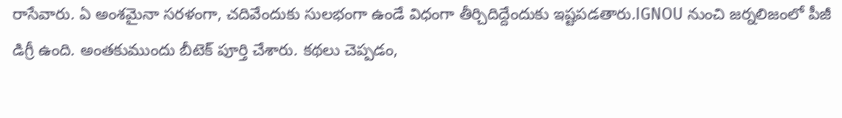రాసేవారు. ఏ అంశమైనా సరళంగా, చదివేందుకు సులభంగా ఉండే విధంగా తీర్చిదిద్దేందుకు ఇష్టపడతారు.IGNOU నుంచి జర్నలిజంలో పీజీ డిగ్రీ ఉంది. అంతకుముందు బీటెక్ పూర్తి చేశారు. కథలు చెప్పడం,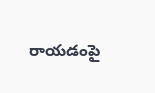రాయడంపై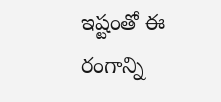ఇష్టంతో ఈ రంగాన్ని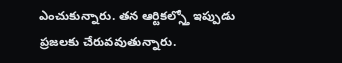ఎంచుకున్నారు. తన ఆర్టికల్స్తో ఇప్పుడు ప్రజలకు చేరువవుతున్నారు.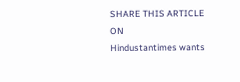SHARE THIS ARTICLE ON
Hindustantimes wants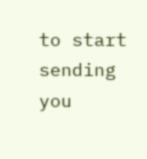to start sending you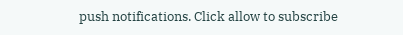push notifications. Click allow to subscribe